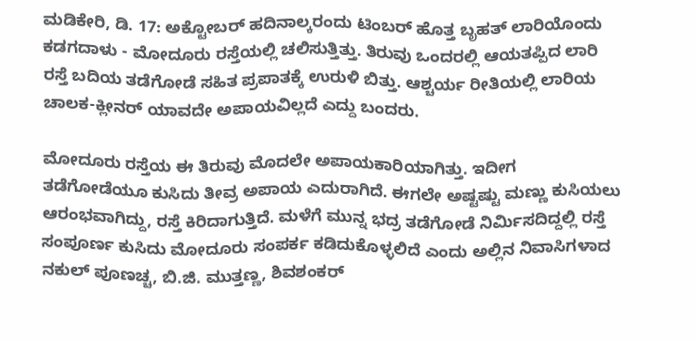ಮಡಿಕೇರಿ, ಡಿ. 17: ಅಕ್ಟೋಬರ್ ಹದಿನಾಲ್ಕರಂದು ಟಿಂಬರ್ ಹೊತ್ತ ಬೃಹತ್ ಲಾರಿಯೊಂದು ಕಡಗದಾಳು - ಮೋದೂರು ರಸ್ತೆಯಲ್ಲಿ ಚಲಿಸುತ್ತಿತ್ತು. ತಿರುವು ಒಂದರಲ್ಲಿ ಆಯತಪ್ಪಿದ ಲಾರಿ ರಸ್ತೆ ಬದಿಯ ತಡೆಗೋಡೆ ಸಹಿತ ಪ್ರಪಾತಕ್ಕೆ ಉರುಳಿ ಬಿತ್ತು. ಆಶ್ಚರ್ಯ ರೀತಿಯಲ್ಲಿ ಲಾರಿಯ ಚಾಲಕ-ಕ್ಲೀನರ್ ಯಾವದೇ ಅಪಾಯವಿಲ್ಲದೆ ಎದ್ದು ಬಂದರು.

ಮೋದೂರು ರಸ್ತೆಯ ಈ ತಿರುವು ಮೊದಲೇ ಅಪಾಯಕಾರಿಯಾಗಿತ್ತು. ಇದೀಗ ತಡೆಗೋಡೆಯೂ ಕುಸಿದು ತೀವ್ರ ಅಪಾಯ ಎದುರಾಗಿದೆ. ಈಗಲೇ ಅಷ್ಟಷ್ಟು ಮಣ್ಣು ಕುಸಿಯಲು ಆರಂಭವಾಗಿದ್ದು, ರಸ್ತೆ ಕಿರಿದಾಗುತ್ತಿದೆ. ಮಳೆಗೆ ಮುನ್ನ ಭದ್ರ ತಡೆಗೋಡೆ ನಿರ್ಮಿಸದಿದ್ದಲ್ಲಿ ರಸ್ತೆ ಸಂಪೂರ್ಣ ಕುಸಿದು ಮೋದೂರು ಸಂಪರ್ಕ ಕಡಿದುಕೊಳ್ಳಲಿದೆ ಎಂದು ಅಲ್ಲಿನ ನಿವಾಸಿಗಳಾದ ನಕುಲ್ ಪೂಣಚ್ಚ, ಬಿ.ಜಿ. ಮುತ್ತಣ್ಣ, ಶಿವಶಂಕರ್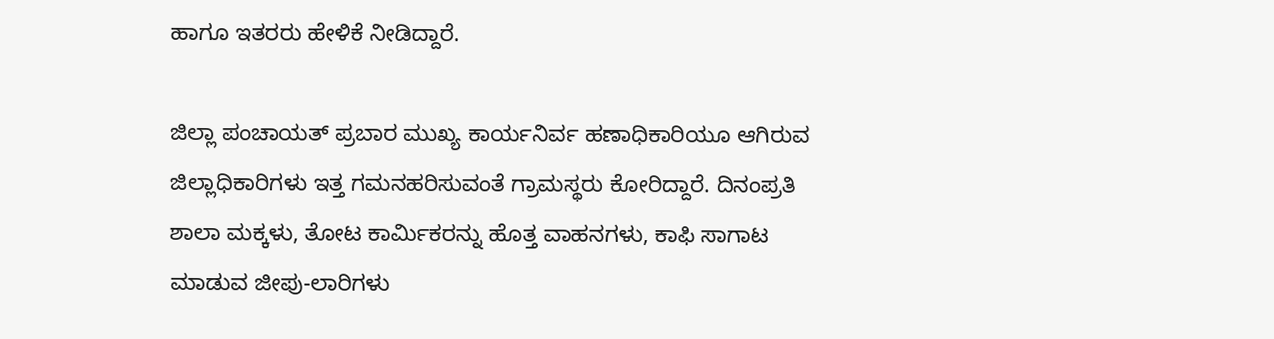ಹಾಗೂ ಇತರರು ಹೇಳಿಕೆ ನೀಡಿದ್ದಾರೆ.

ಜಿಲ್ಲಾ ಪಂಚಾಯತ್ ಪ್ರಬಾರ ಮುಖ್ಯ ಕಾರ್ಯನಿರ್ವ ಹಣಾಧಿಕಾರಿಯೂ ಆಗಿರುವ ಜಿಲ್ಲಾಧಿಕಾರಿಗಳು ಇತ್ತ ಗಮನಹರಿಸುವಂತೆ ಗ್ರಾಮಸ್ಥರು ಕೋರಿದ್ದಾರೆ. ದಿನಂಪ್ರತಿ ಶಾಲಾ ಮಕ್ಕಳು, ತೋಟ ಕಾರ್ಮಿಕರನ್ನು ಹೊತ್ತ ವಾಹನಗಳು, ಕಾಫಿ ಸಾಗಾಟ ಮಾಡುವ ಜೀಪು-ಲಾರಿಗಳು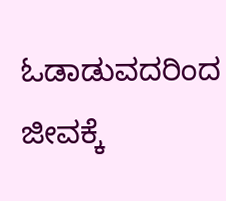ಓಡಾಡುವದರಿಂದ ಜೀವಕ್ಕೆ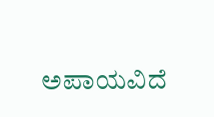ಅಪಾಯವಿದೆ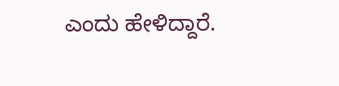ಎಂದು ಹೇಳಿದ್ದಾರೆ.